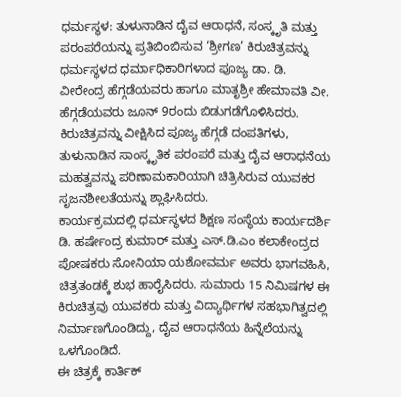ಧರ್ಮಸ್ಥಳ: ತುಳುನಾಡಿನ ದೈವ ಆರಾಧನೆ, ಸಂಸ್ಕೃತಿ ಮತ್ತು ಪರಂಪರೆಯನ್ನು ಪ್ರತಿಬಿಂಬಿಸುವ ‘ಶ್ರೀಗಣ’ ಕಿರುಚಿತ್ರವನ್ನು ಧರ್ಮಸ್ಥಳದ ಧರ್ಮಾಧಿಕಾರಿಗಳಾದ ಪೂಜ್ಯ ಡಾ. ಡಿ. ವೀರೇಂದ್ರ ಹೆಗ್ಗಡೆಯವರು ಹಾಗೂ ಮಾತೃಶ್ರೀ ಹೇಮಾವತಿ ವೀ. ಹೆಗ್ಗಡೆಯವರು ಜೂನ್ 9ರಂದು ಬಿಡುಗಡೆಗೊಳಿಸಿದರು. ಕಿರುಚಿತ್ರವನ್ನು ವೀಕ್ಷಿಸಿದ ಪೂಜ್ಯ ಹೆಗ್ಗಡೆ ದಂಪತಿಗಳು, ತುಳುನಾಡಿನ ಸಾಂಸ್ಕೃತಿಕ ಪರಂಪರೆ ಮತ್ತು ದೈವ ಆರಾಧನೆಯ ಮಹತ್ವವನ್ನು ಪರಿಣಾಮಕಾರಿಯಾಗಿ ಚಿತ್ರಿಸಿರುವ ಯುವಕರ ಸೃಜನಶೀಲತೆಯನ್ನು ಶ್ಲಾಘಿಸಿದರು.
ಕಾರ್ಯಕ್ರಮದಲ್ಲಿ ಧರ್ಮಸ್ಥಳದ ಶಿಕ್ಷಣ ಸಂಸ್ಥೆಯ ಕಾರ್ಯದರ್ಶಿ ಡಿ. ಹರ್ಷೇಂದ್ರ ಕುಮಾರ್ ಮತ್ತು ಎಸ್.ಡಿ.ಎಂ ಕಲಾಕೇಂದ್ರದ ಪೋಷಕರು ಸೋನಿಯಾ ಯಶೋವರ್ಮ ಅವರು ಭಾಗವಹಿಸಿ, ಚಿತ್ರತಂಡಕ್ಕೆ ಶುಭ ಹಾರೈಸಿದರು. ಸುಮಾರು 15 ನಿಮಿಷಗಳ ಈ ಕಿರುಚಿತ್ರವು ಯುವಕರು ಮತ್ತು ವಿದ್ಯಾರ್ಥಿಗಳ ಸಹಭಾಗಿತ್ವದಲ್ಲಿ ನಿರ್ಮಾಣಗೊಂಡಿದ್ದು, ದೈವ ಆರಾಧನೆಯ ಹಿನ್ನೆಲೆಯನ್ನು ಒಳಗೊಂಡಿದೆ.
ಈ ಚಿತ್ರಕ್ಕೆ ಕಾರ್ತಿಕ್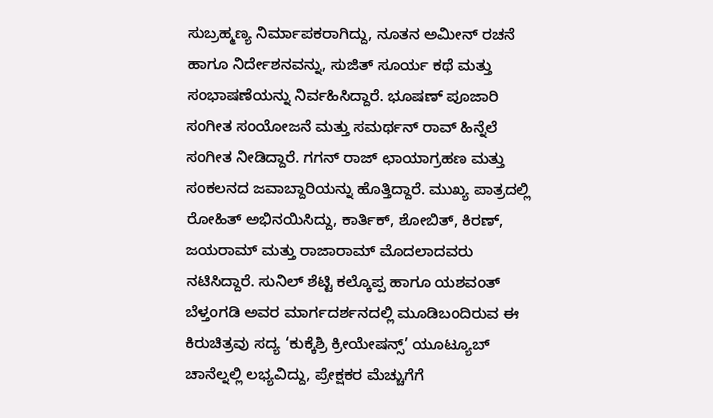ಸುಬ್ರಹ್ಮಣ್ಯ ನಿರ್ಮಾಪಕರಾಗಿದ್ದು, ನೂತನ ಅಮೀನ್ ರಚನೆ ಹಾಗೂ ನಿರ್ದೇಶನವನ್ನು, ಸುಜಿತ್ ಸೂರ್ಯ ಕಥೆ ಮತ್ತು ಸಂಭಾಷಣೆಯನ್ನು ನಿರ್ವಹಿಸಿದ್ದಾರೆ. ಭೂಷಣ್ ಪೂಜಾರಿ ಸಂಗೀತ ಸಂಯೋಜನೆ ಮತ್ತು ಸಮರ್ಥನ್ ರಾವ್ ಹಿನ್ನೆಲೆ ಸಂಗೀತ ನೀಡಿದ್ದಾರೆ. ಗಗನ್ ರಾಜ್ ಛಾಯಾಗ್ರಹಣ ಮತ್ತು ಸಂಕಲನದ ಜವಾಬ್ದಾರಿಯನ್ನು ಹೊತ್ತಿದ್ದಾರೆ. ಮುಖ್ಯ ಪಾತ್ರದಲ್ಲಿ ರೋಹಿತ್ ಅಭಿನಯಿಸಿದ್ದು, ಕಾರ್ತಿಕ್, ಶೋಬಿತ್, ಕಿರಣ್, ಜಯರಾಮ್ ಮತ್ತು ರಾಜಾರಾಮ್ ಮೊದಲಾದವರು ನಟಿಸಿದ್ದಾರೆ. ಸುನಿಲ್ ಶೆಟ್ಟಿ ಕಲ್ಕೊಪ್ಪ ಹಾಗೂ ಯಶವಂತ್ ಬೆಳ್ತಂಗಡಿ ಅವರ ಮಾರ್ಗದರ್ಶನದಲ್ಲಿ ಮೂಡಿಬಂದಿರುವ ಈ ಕಿರುಚಿತ್ರವು ಸದ್ಯ ‘ಕುಕ್ಕೆಶ್ರಿ ಕ್ರೀಯೇಷನ್ಸ್’ ಯೂಟ್ಯೂಬ್ ಚಾನೆಲ್ನಲ್ಲಿ ಲಭ್ಯವಿದ್ದು, ಪ್ರೇಕ್ಷಕರ ಮೆಚ್ಚುಗೆಗೆ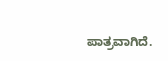ಪಾತ್ರವಾಗಿದೆ.